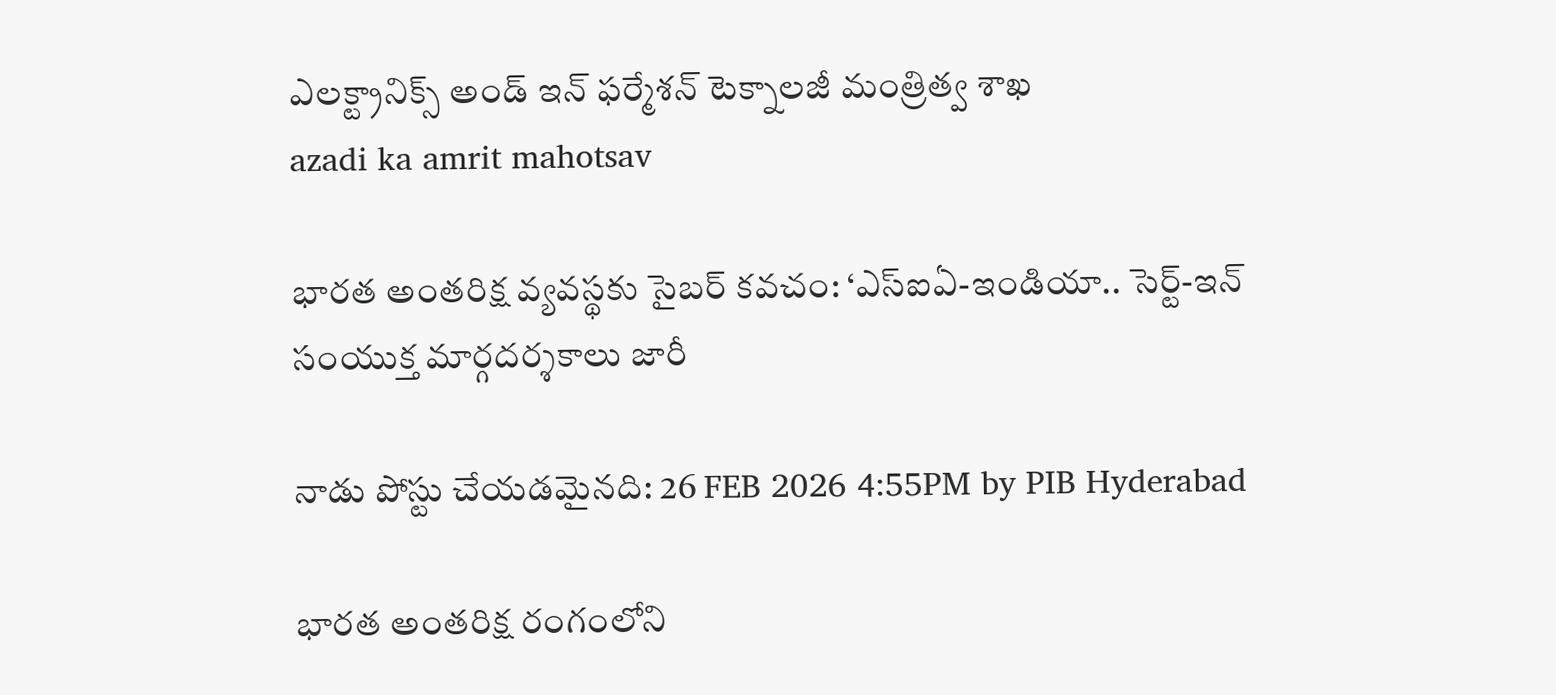ఎలక్ట్రానిక్స్ అండ్ ఇన్‌ ఫ‌ర్మేశన్‌ టెక్నాలజీ మంత్రిత్వ శాఖ
azadi ka amrit mahotsav

భారత అంతరిక్ష వ్యవస్థకు సైబర్‌ కవచం: ‘ఎస్‌ఐఏ-ఇండియా.. సెర్ట్‌-ఇన్‌ సంయుక్త మార్గదర్శకాలు జారీ

నాడు పోస్టు చేయడమైనది: 26 FEB 2026 4:55PM by PIB Hyderabad

భారత అంతరిక్ష రంగంలోని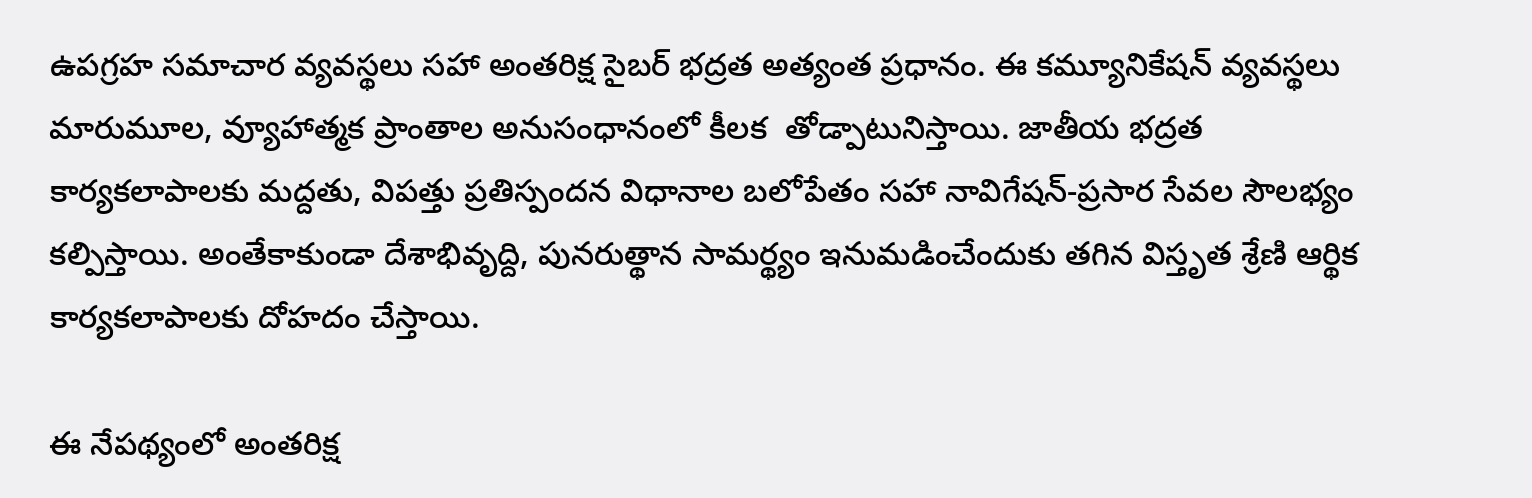ఉపగ్రహ సమాచార వ్యవస్థలు సహా అంతరిక్ష సైబర్ భద్రత అత్యంత ప్రధానం. ఈ కమ్యూనికేషన్‌ వ్యవస్థలు మారుమూల, వ్యూహాత్మక ప్రాంతాల అనుసంధానంలో కీలక  తోడ్పాటునిస్తాయి. జాతీయ భద్రత కార్యకలాపాలకు మద్దతు, విపత్తు ప్రతిస్పందన విధానాల బలోపేతం సహా నావిగేషన్-ప్రసార సేవల సౌలభ్యం కల్పిస్తాయి. అంతేకాకుండా దేశాభివృద్ది, పునరుత్థాన సామర్థ్యం ఇనుమడించేందుకు తగిన విస్తృత శ్రేణి ఆర్థిక కార్యకలాపాలకు దోహదం చేస్తాయి.

ఈ నేపథ్యంలో అంతరిక్ష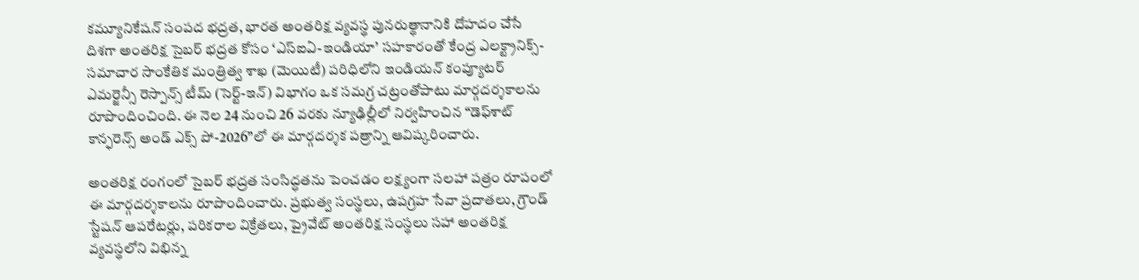కమ్యూనికేషన్ సంపద భద్రత, భారత అంతరిక్ష వ్యవస్థ పునరుత్థానానికి దోహదం చేసే దిశగా అంతరిక్ష సైబర్ భద్రత కోసం ‘ఎస్‌ఐఏ-ఇండియా’ సహకారంతో కేంద్ర ఎలక్ట్రానిక్స్-సమాచార సాంకేతిక మంత్రిత్వ శాఖ (మెయిటీ) పరిధిలోని ఇండియన్ కంప్యూటర్ ఎమర్జెన్సీ రెస్పాన్స్ టీమ్ (సెర్ట్‌-ఇన్‌) విభాగం ఒక సమగ్ర చట్రంతోపాటు మార్గదర్శకాలను రూపొందించింది. ఈ నెల 24 నుంచి 26 వరకు న్యూఢిల్లీలో నిర్వహించిన “డెఫ్‌శాట్ కాన్ఫరెన్స్ అండ్‌ ఎక్స్‌ పో-2026”లో ఈ మార్గదర్శక పత్రాన్ని ఆవిష్కరించారు.

అంతరిక్ష రంగంలో సైబర్ భద్రత సంసిద్ధతను పెంచడం లక్ష్యంగా సలహా పత్రం రూపంలో ఈ మార్గదర్శకాలను రూపొందించారు. ప్రభుత్వ సంస్థలు, ఉపగ్రహ సేవా ప్రదాతలు, గ్రౌండ్ స్టేషన్ ఆపరేటర్లు, పరికరాల విక్రేతలు, ప్రైవేట్ అంతరిక్ష సంస్థలు సహా అంతరిక్ష వ్యవస్థలోని విభిన్న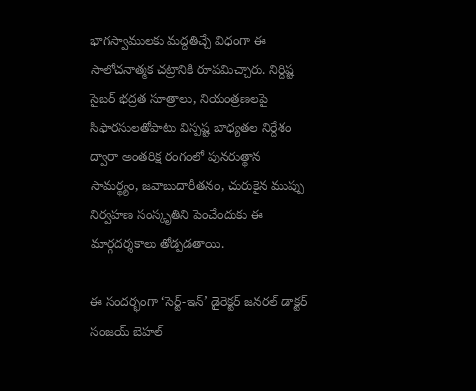భాగస్వాములకు మద్దతిచ్చే విధంగా ఈ సాలోచనాత్మక చట్రానికి రూపమిచ్చారు. నిర్దిష్ట సైబర్ భద్రత సూత్రాలు, నియంత్రణలపై సిఫారసులతోపాటు విస్పష్ట బాధ్యతల నిర్దేశం ద్వారా అంతరిక్ష రంగంలో పునరుత్థాన సామర్థ్యం, జవాబుదారీతనం, చురుకైన ముప్పు నిర్వహణ సంస్కృతిని పెంచేందుకు ఈ మార్గదర్శకాలు తోడ్పడతాయి.

ఈ సందర్భంగా ‘సెర్ట్‌-ఇన్‌’ డైరెక్టర్ జనరల్ డాక్టర్ సంజయ్ బెహల్‌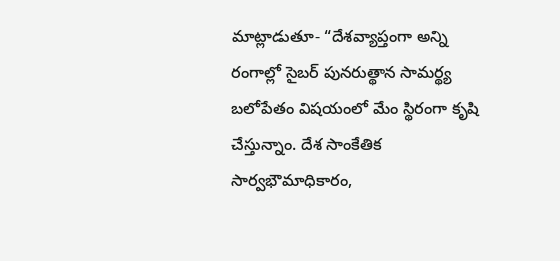మాట్లాడుతూ- “దేశవ్యాప్తంగా అన్ని రంగాల్లో సైబర్ పునరుత్థాన సామర్థ్య బలోపేతం విషయంలో మేం స్థిరంగా కృషి చేస్తున్నాం. దేశ సాంకేతిక సార్వభౌమాధికారం,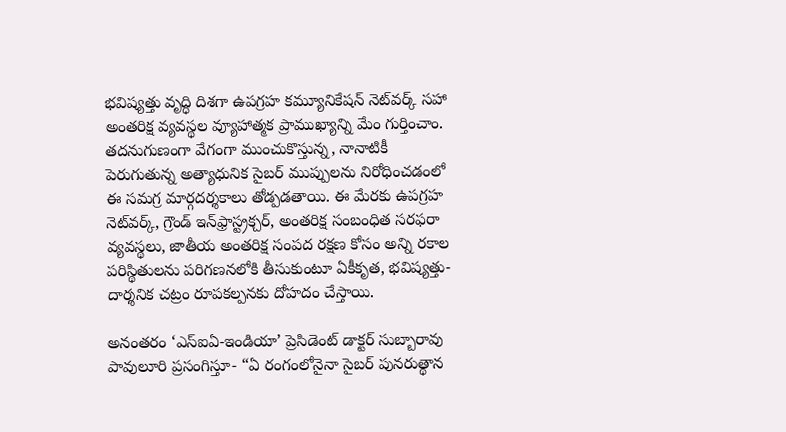భవిష్యత్తు వృద్ధి దిశగా ఉపగ్రహ కమ్యూనికేషన్ నెట్‌వర్క్‌ సహా అంతరిక్ష వ్యవస్థల వ్యూహాత్మక ప్రాముఖ్యాన్ని మేం గుర్తించాం. తదనుగుణంగా వేగంగా ముంచుకొస్తున్న, నానాటికీ పెరుగుతున్న అత్యాధునిక సైబర్ ముప్పులను నిరోధించడంలో ఈ సమగ్ర మార్గదర్శకాలు తోడ్పడతాయి. ఈ మేరకు ఉపగ్రహ నెట్‌వర్క్‌, గ్రౌండ్ ఇన్‌ఫ్రాస్ట్రక్చర్, అంతరిక్ష సంబంధిత సరఫరా వ్యవస్థలు, జాతీయ అంతరిక్ష సంపద రక్షణ కోసం అన్ని రకాల పరిస్థితులను పరిగణనలోకి తీసుకుంటూ ఏకీకృత, భవిష్యత్తు-దార్శనిక చట్రం రూపకల్పనకు దోహదం చేస్తాయి.

అనంతరం ‘ఎస్‌ఐఏ-ఇండియా’ ప్రెసిడెంట్‌ డాక్టర్ సుబ్బారావు పావులూరి ప్రసంగిస్తూ- “ఏ రంగంలోనైనా సైబర్ పునరుత్థాన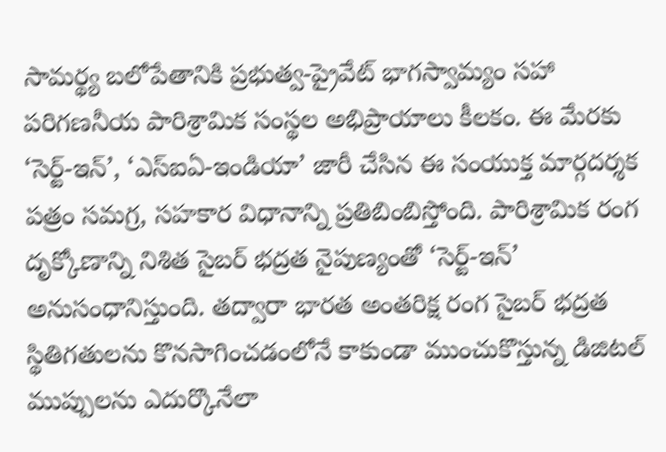సామర్థ్య బలోపేతానికి ప్రభుత్వ-ప్రైవేట్ భాగస్వామ్యం సహా పరిగణనీయ పారిశ్రామిక సంస్థల అభిప్రాయాలు కీలకం. ఈ మేరకు ‘సెర్ట్‌-ఇన్‌’, ‘ఎస్‌ఐఏ-ఇండియా’ జారీ చేసిన ఈ సంయుక్త మార్గదర్శక పత్రం సమగ్ర, సహకార విధానాన్ని ప్రతిబింబిస్తోంది. పారిశ్రామిక రంగ దృక్కోణాన్ని నిశిత సైబర్ భద్రత నైపుణ్యంతో ‘సెర్ట్‌-ఇన్‌’ అనుసంధానిస్తుంది. తద్వారా భారత అంతరిక్ష రంగ సైబర్ భద్రత స్థితిగతులను కొనసాగించడంలోనే కాకుండా ముంచుకొస్తున్న డిజిటల్ ముప్పులను ఎదుర్కొనేలా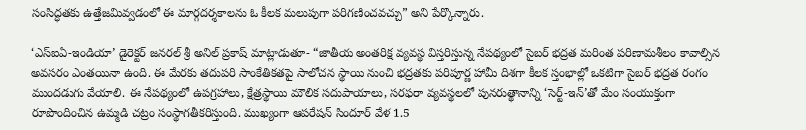సంసిద్ధతకు ఉత్తేజమివ్వడంలో ఈ మార్గదర్శకాలను ఓ కీలక మలుపుగా పరిగణించవచ్చు” అని పేర్కొన్నారు.

‘ఎస్‌ఐఏ-ఇండియా’ డైరెక్టర్ జనరల్ శ్రీ అనిల్ ప్రకాష్ మాట్లాడుతూ- “జాతీయ అంతరిక్ష వ్యవస్థ విస్తరిస్తున్న నేపథ్యంలో సైబర్ భద్రత మరింత పరిణామశీలం కావాల్సిన అవసరం ఎంతయినా ఉంది. ఈ మేరకు తదుపరి సాంకేతికతపై సాలోచన స్థాయి నుంచి భద్రతకు పరిపూర్ణ హామీ దిశగా కీలక స్తంభాల్లో ఒకటిగా సైబర్‌ భద్రత రంగం ముందడుగు వేయాలి. ఈ నేపథ్యంలో ఉపగ్రహాలు, క్షేత్రస్థాయి మౌలిక సదుపాయాలు, సరఫరా వ్యవస్థలలో పునరుత్థానాన్ని ‘సెర్ట్‌-ఇన్‌’తో మేం సంయుక్తంగా రూపొందించిన ఉమ్మడి చట్రం సంస్థాగతీకరిస్తుంది. ముఖ్యంగా ఆపరేషన్ సిందూర్ వేళ 1.5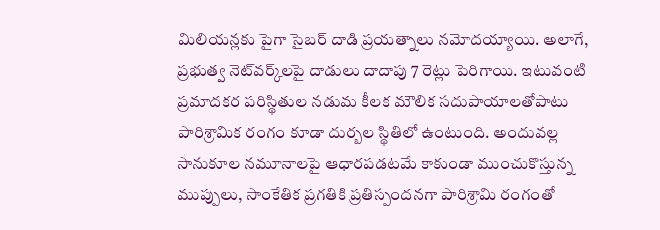మిలియన్లకు పైగా సైబర్ దాడి ప్రయత్నాలు నమోదయ్యాయి. అలాగే, ప్రభుత్వ నెట్‌వర్క్‌లపై దాడులు దాదాపు 7 రెట్లు పెరిగాయి. ఇటువంటి ప్రమాదకర పరిస్థితుల నడుమ కీలక మౌలిక సదుపాయాలతోపాటు పారిశ్రామిక రంగం కూడా దుర్బల స్థితిలో ఉంటుంది. అందువల్ల సానుకూల నమూనాలపై ఆధారపడటమే కాకుండా ముంచుకొస్తున్న ముప్పులు, సాంకేతిక ప్రగతికి ప్రతిస్పందనగా పారిశ్రామి రంగంతో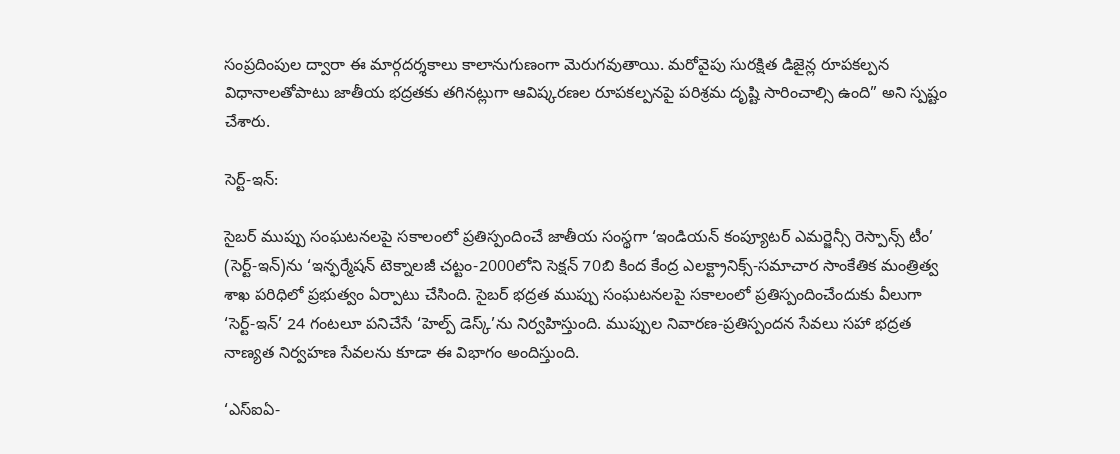సంప్రదింపుల ద్వారా ఈ మార్గదర్శకాలు కాలానుగుణంగా మెరుగవుతాయి. మరోవైపు సురక్షిత డిజైన్ల రూపకల్పన విధానాలతోపాటు జాతీయ భద్రతకు తగినట్లుగా ఆవిష్కరణల రూపకల్పనపై పరిశ్రమ దృష్టి సారించాల్సి ఉంది” అని స్పష్టం చేశారు.

సెర్ట్-ఇన్:

సైబర్‌ ముప్పు సంఘటనలపై సకాలంలో ప్రతిస్పందించే జాతీయ సంస్థగా ‘ఇండియన్ కంప్యూటర్ ఎమర్జెన్సీ రెస్పాన్స్ టీం’ (సెర్ట్‌-ఇన్‌)ను ‘ఇన్ఫర్మేషన్ టెక్నాలజీ చట్టం-2000లోని సెక్షన్ 70బి కింద కేంద్ర ఎలక్ట్రానిక్స్-సమాచార సాంకేతిక మంత్రిత్వ శాఖ పరిధిలో ప్రభుత్వం ఏర్పాటు చేసింది. సైబర్ భద్రత ముప్పు సంఘటనలపై సకాలంలో ప్రతిస్పందించేందుకు వీలుగా ‘సెర్ట్‌-ఇన్‌’ 24 గంటలూ పనిచేసే ‘హెల్ప్ డెస్క్‌’ను నిర్వహిస్తుంది. ముప్పుల నివారణ-ప్రతిస్పందన సేవలు సహా భద్రత నాణ్యత నిర్వహణ సేవలను కూడా ఈ విభాగం అందిస్తుంది.

‘ఎస్ఐఏ-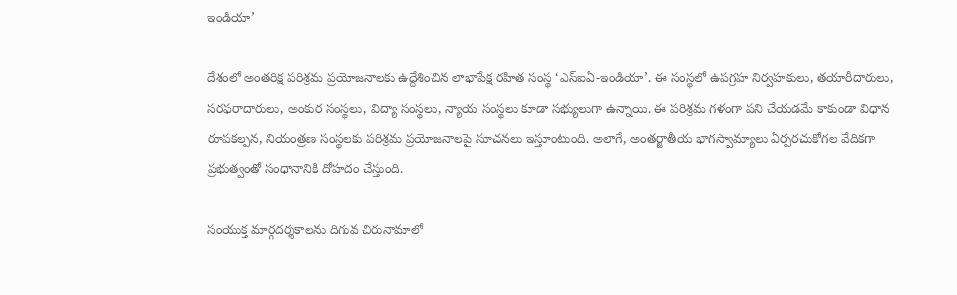ఇండియా’

దేశంలో అంతరిక్ష పరిశ్రమ ప్రయోజనాలకు ఉద్దేశించిన లాభాపేక్ష రహిత సంస్థ ‘ఎస్ఐఏ-ఇండియా’. ఈ సంస్థలో ఉపగ్రహ నిర్వహకులు, తయారీదారులు, సరఫరాదారులు, అంకుర సంస్థలు, విద్యా సంస్థలు, న్యాయ సంస్థలు కూడా సభ్యులుగా ఉన్నాయి. ఈ పరిశ్రమ గళంగా పని చేయడమే కాకుండా విధాన రూపకల్పన, నియంత్రణ సంస్థలకు పరిశ్రమ ప్రయోజనాలపై సూచనలు ఇస్తూంటుంది. అలాగే, అంతర్జాతీయ భాగస్వామ్యాలు ఏర్పరచుకోగల వేదికగా ప్రభుత్వంతో సంధానానికి దోహదం చేస్తుంది.

సంయుక్త మార్గదర్శకాలను దిగువ చిరునామాలో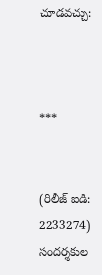చూడవచ్చు:



***


(రిలీజ్ ఐడి: 2233274) సందర్శకుల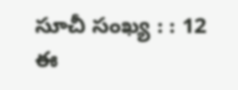సూచీ సంఖ్య : : 12
ఈ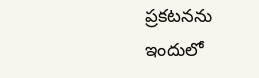ప్రకటనను ఇందులో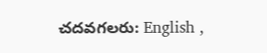చదవగలరు: English ,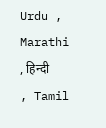Urdu , Marathi , हिन्दी , Tamil